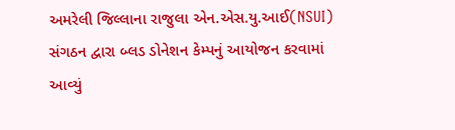અમરેલી જિલ્લાના રાજુલા એન.એસ.યુ.આઈ(NSUI) સંગઠન દ્વારા બ્લડ ડોનેશન કેમ્પનું આયોજન કરવામાં આવ્યું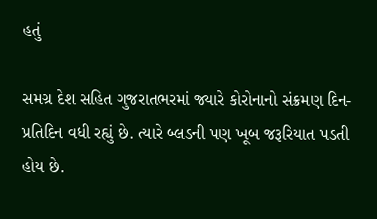હતું

સમગ્ર દેશ સહિત ગુજરાતભરમાં જ્યારે કોરોનાનો સંક્રમણ દિન-પ્રતિદિન વધી રહ્યું છે. ત્યારે બ્લડની પણ ખૂબ જરૂરિયાત પડતી હોય છે.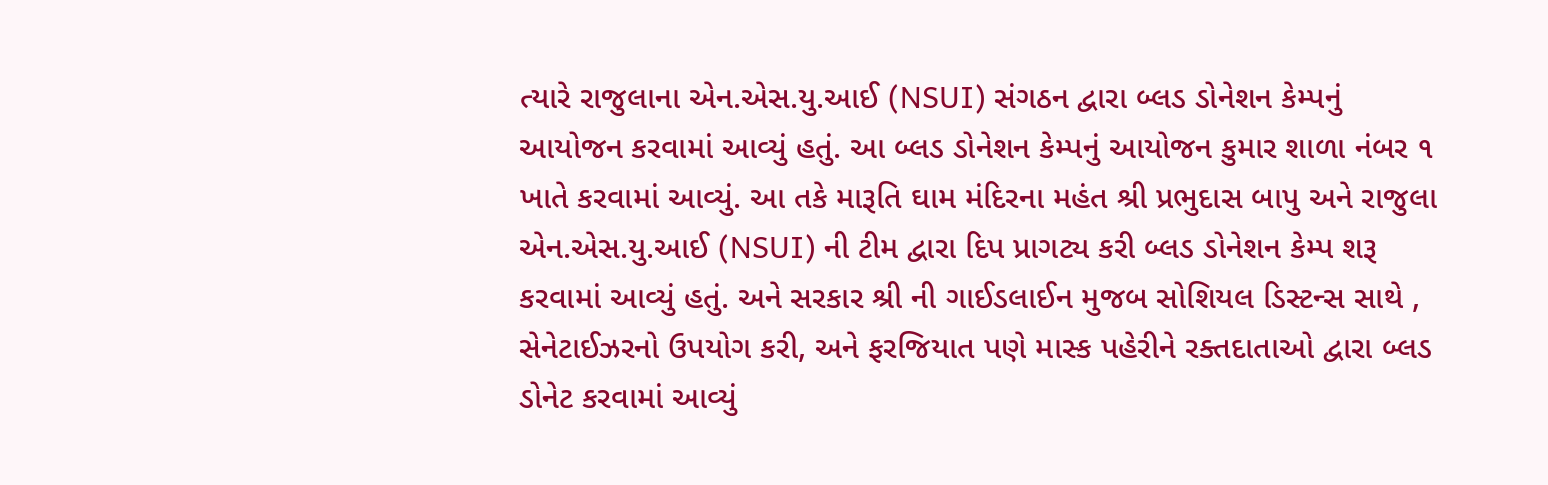ત્યારે રાજુલાના એન.એસ.યુ.આઈ (NSUI) સંગઠન દ્વારા બ્લડ ડોનેશન કેમ્પનું આયોજન કરવામાં આવ્યું હતું. આ બ્લડ ડોનેશન કેમ્પનું આયોજન કુમાર શાળા નંબર ૧ ખાતે કરવામાં આવ્યું. આ તકે મારૂતિ ઘામ મંદિરના મહંત શ્રી પ્રભુદાસ બાપુ અને રાજુલા એન.એસ.યુ.આઈ (NSUI) ની ટીમ દ્વારા દિપ પ્રાગટ્ય કરી બ્લડ ડોનેશન કેમ્પ શરૂ કરવામાં આવ્યું હતું. અને સરકાર શ્રી ની ગાઈડલાઈન મુજબ સોશિયલ ડિસ્ટન્સ સાથે , સેનેટાઈઝરનો ઉપયોગ કરી, અને ફરજિયાત પણે માસ્ક પહેરીને રક્તદાતાઓ દ્વારા બ્લડ ડોનેટ કરવામાં આવ્યું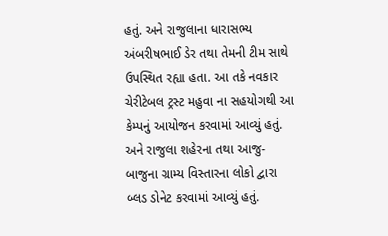હતું. અને રાજુલાના ધારાસભ્ય અંબરીષભાઈ ડેર તથા તેમની ટીમ સાથે ઉપસ્થિત રહ્યા હતા. આ તકે નવકાર ચેરીટેબલ ટ્રસ્ટ મહુવા ના સહયોગથી આ કેમ્પનું આયોજન કરવામાં આવ્યું હતું. અને રાજુલા શહેરના તથા આજુ-બાજુના ગ્રામ્ય વિસ્તારના લોકો દ્વારા બ્લડ ડોનેટ કરવામાં આવ્યું હતું.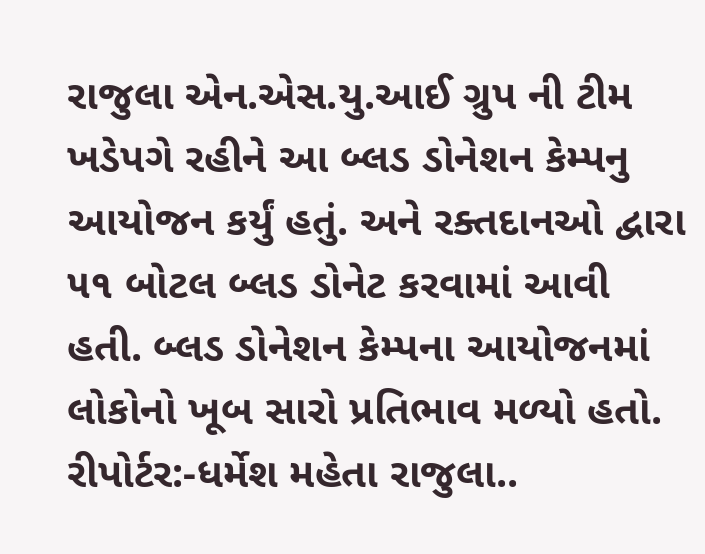રાજુલા એન.એસ.યુ.આઈ ગ્રુપ ની ટીમ ખડેપગે રહીને આ બ્લડ ડોનેશન કેમ્પનુ આયોજન કર્યું હતું. અને રક્તદાનઓ દ્વારા ૫૧ બોટલ બ્લડ ડોનેટ કરવામાં આવી હતી. બ્લડ ડોનેશન કેમ્પના આયોજનમાં લોકોનો ખૂબ સારો પ્રતિભાવ મળ્યો હતો.
રીપોર્ટર:-ધર્મેશ મહેતા રાજુલા..